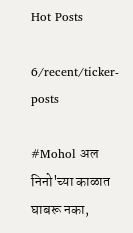Hot Posts

6/recent/ticker-posts

#Mohol अल निनो'च्या काळात घाबरू नका,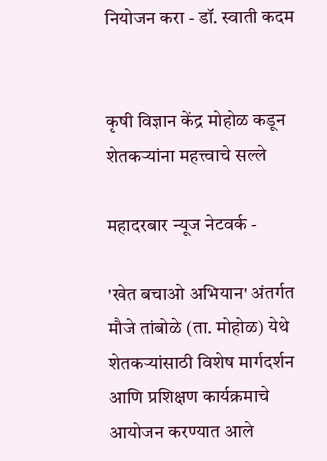नियोजन करा - डॉ. स्वाती कदम


कृषी विज्ञान केंद्र मोहोळ कडून शेतकऱ्यांना महत्त्वाचे सल्ले

महादरबार न्यूज नेटवर्क -

'खेत बचाओ अभियान' अंतर्गत मौजे तांबोळे (ता. मोहोळ) येथे शेतकऱ्यांसाठी विशेष मार्गदर्शन आणि प्रशिक्षण कार्यक्रमाचे आयोजन करण्यात आले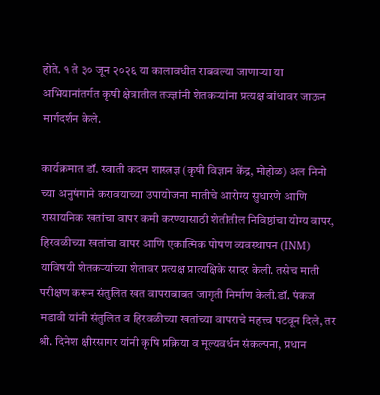होते. १ ते ३० जून २०२६ या कालावधीत राबवल्या जाणाऱ्या या अभियानांतर्गत कृषी क्षेत्रातील तज्ज्ञांनी शेतकऱ्यांना प्रत्यक्ष बांधावर जाऊन मार्गदर्शन केले.

कार्यक्रमात डॉ. स्वाती कदम शास्त्रज्ञ (कृषी विज्ञान केंद्र, मोहोळ) अल निनो च्या अनुषंगाने करावयाच्या उपायोजना मातीचे आरोग्य सुधारणे आणि रासायनिक खतांचा वापर कमी करण्यासाठी शेतीतील निविष्ठांचा योग्य वापर, हिरवळीच्या खतांचा वापर आणि एकात्मिक पोषण व्यवस्थापन (INM) याविषयी शेतकऱ्यांच्या शेतावर प्रत्यक्ष प्रात्यक्षिके सादर केली. तसेच माती परीक्षण करून संतुलित खत वापराबाबत जागृती निर्माण केली.डॉ. पंकज मडावी यांनी संतुलित व हिरवळीच्या खतांच्या वापराचे महत्त्व पटवून दिले, तर श्री. दिनेश क्षीरसागर यांनी कृषि प्रक्रिया व मूल्यवर्धन संकल्पना, प्रधान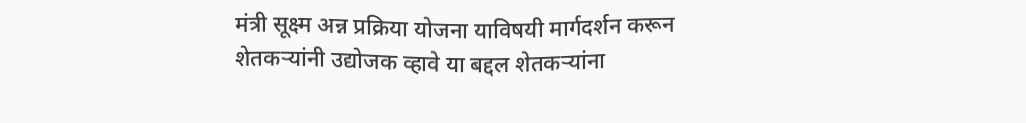मंत्री सूक्ष्म अन्न प्रक्रिया योजना याविषयी मार्गदर्शन करून शेतकऱ्यांनी उद्योजक व्हावे या बद्दल शेतकऱ्यांना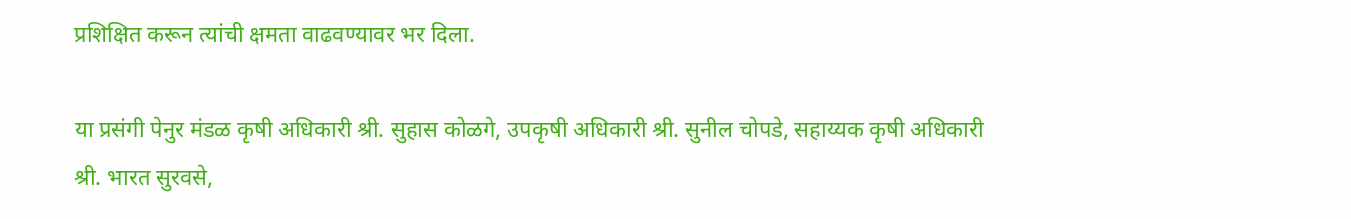प्रशिक्षित करून त्यांची क्षमता वाढवण्यावर भर दिला.

या प्रसंगी पेनुर मंडळ कृषी अधिकारी श्री. सुहास कोळगे, उपकृषी अधिकारी श्री. सुनील चोपडे, सहाय्यक कृषी अधिकारी श्री. भारत सुरवसे,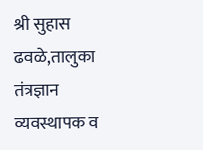श्री सुहास ढवळे,तालुका तंत्रज्ञान व्यवस्थापक व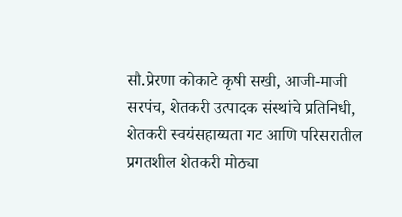सौ.प्रेरणा कोकाटे कृषी सखी, आजी-माजी सरपंच, शेतकरी उत्पादक संस्थांचे प्रतिनिधी, शेतकरी स्वयंसहाय्यता गट आणि परिसरातील प्रगतशील शेतकरी मोठ्या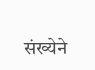संख्येने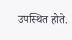उपस्थित होते.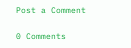Post a Comment

0 Comments